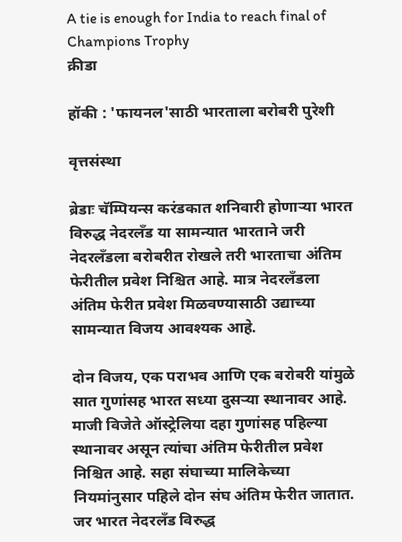A tie is enough for India to reach final of Champions Trophy
क्रीडा

हॉकी : 'फायनल'साठी भारताला बरोबरी पुरेशी

वृत्तसंस्था

ब्रेडाः चॅम्पियन्स करंडकात शनिवारी होणाऱ्या भारत विरुद्ध नेदरलॅंड या सामन्यात भारताने जरी नेदरलॅंडला बरोबरीत रोखले तरी भारताचा अंतिम फेरीतील प्रवेश निश्चित आहे. मात्र नेदरलॅंडला अंतिम फेरीत प्रवेश मिळवण्यासाठी उद्याच्या सामन्यात विजय आवश्यक आहे.

दोन विजय, एक पराभव आणि एक बरोबरी यांमुळे सात गुणांसह भारत सध्या दुसऱ्या स्थानावर आहे. माजी विजेते ऑस्ट्रेलिया दहा गुणांसह पहिल्या स्थानावर असून त्यांचा अंतिम फेरीतील प्रवेश निश्चित आहे. सहा संघाच्या मालिकेच्या नियमांनुसार पहिले दोन संघ अंतिम फेरीत जातात. जर भारत नेदरलॅंड विरुद्ध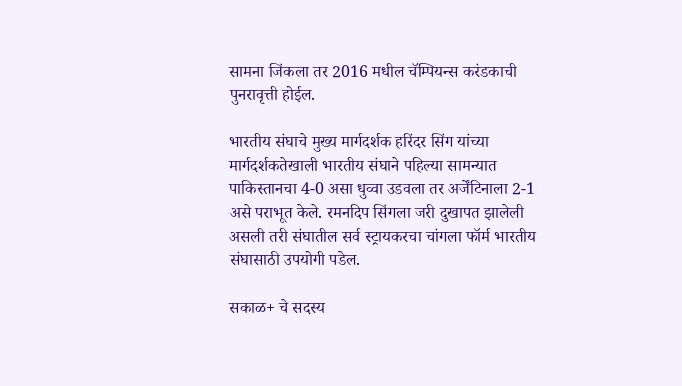सामना जिंकला तर 2016 मधील चॅम्पियन्स करंडकाची पुनरावृत्ती होईल.

भारतीय संघाचे मुख्य मार्गदर्शक हरिंदर सिंग यांच्या मार्गदर्शकतेखाली भारतीय संघाने पहिल्या सामन्यात पाकिस्तानचा 4-0 असा धुव्वा उडवला तर अर्जेंटिनाला 2-1 असे पराभूत केले. रमनदिप सिंगला जरी दुखापत झालेली असली तरी संघातील सर्व स्ट्रायकरचा चांगला फॉर्म भारतीय संघासाठी उपयोगी पडेल.

सकाळ+ चे सदस्य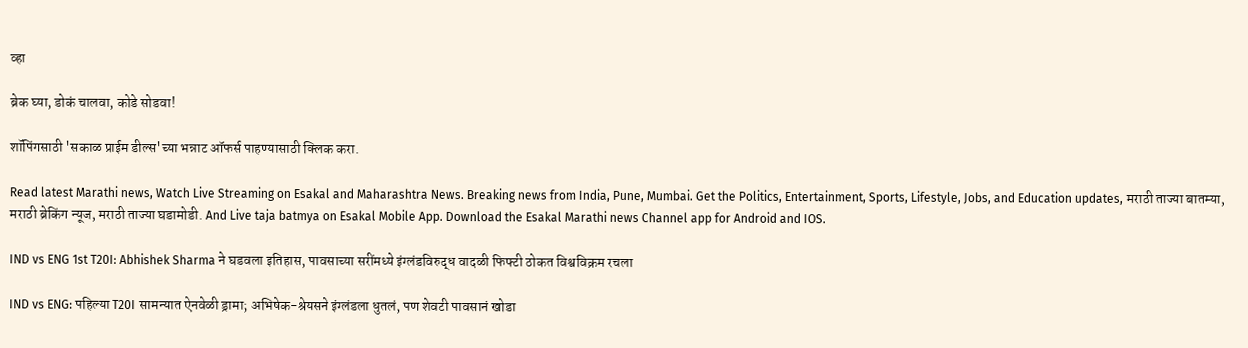व्हा

ब्रेक घ्या, डोकं चालवा, कोडे सोडवा!

शॉपिंगसाठी 'सकाळ प्राईम डील्स'च्या भन्नाट ऑफर्स पाहण्यासाठी क्लिक करा.

Read latest Marathi news, Watch Live Streaming on Esakal and Maharashtra News. Breaking news from India, Pune, Mumbai. Get the Politics, Entertainment, Sports, Lifestyle, Jobs, and Education updates, मराठी ताज्या बातम्या, मराठी ब्रेकिंग न्यूज, मराठी ताज्या घडामोडी. And Live taja batmya on Esakal Mobile App. Download the Esakal Marathi news Channel app for Android and IOS.

IND vs ENG 1st T20I: Abhishek Sharma ने घडवला इतिहास, पावसाच्या सरींमध्ये इंग्लंडविरुद्ध वादळी फिफ्टी ठोकत विश्वविक्रम रचला

IND vs ENG: पहिल्या T20I सामन्यात ऐनवेळी ड्रामा; अभिषेक-श्रेयसने इंग्लंडला धुतलं, पण शेवटी पावसानं खोडा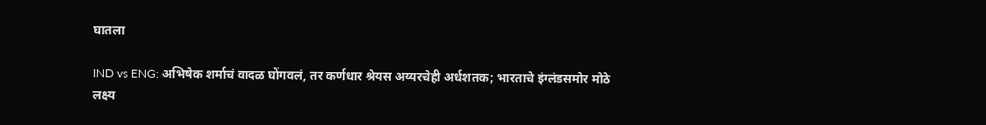घातला

IND vs ENG: अभिषेक शर्माचं वादळ घोंगवलं, तर कर्णधार श्रेयस अय्यरचेही अर्धशतक; भारताचे इंग्लंडसमोर मोठे लक्ष्य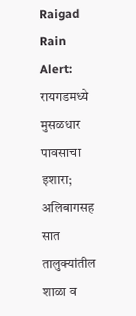Raigad Rain Alert: रायगडमध्ये मुसळधार पावसाचा इशारा; अलिबागसह सात तालुक्यांतील शाळा व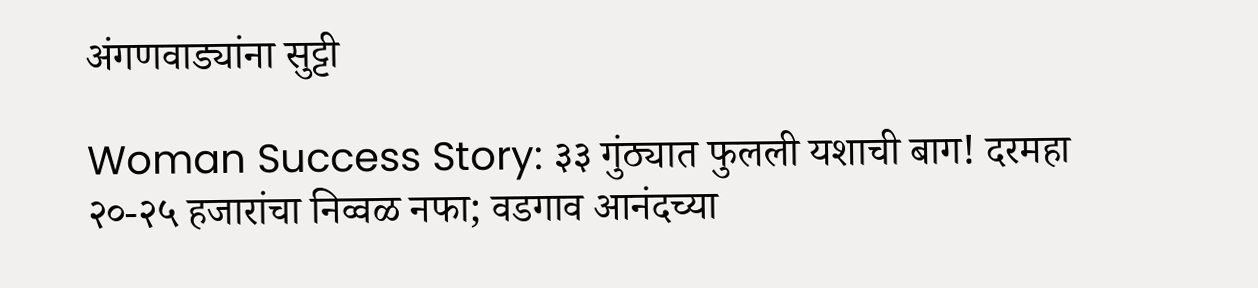अंगणवाड्यांना सुट्टी

Woman Success Story: ३३ गुंठ्यात फुलली यशाची बाग! दरमहा २०-२५ हजारांचा निव्वळ नफा; वडगाव आनंदच्या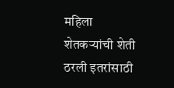महिला शेतकऱ्यांची शेती ठरली इतरांसाठी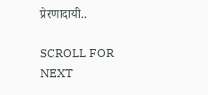प्रेरणादायी..

SCROLL FOR NEXT